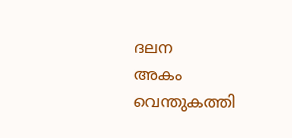ദലന
അകം വെന്തുകത്തി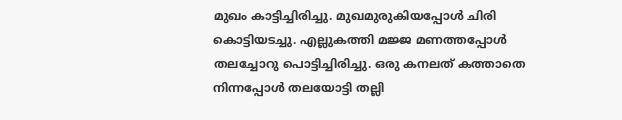മുഖം കാട്ടിച്ചിരിച്ചു. മുഖമുരുകിയപ്പോൾ ചിരി കൊട്ടിയടച്ചു. എല്ലുകത്തി മജ്ജ മണത്തപ്പോൾ തലച്ചോറു പൊട്ടിച്ചിരിച്ചു. ഒരു കനലത് കത്താതെ നിന്നപ്പോൾ തലയോട്ടി തല്ലി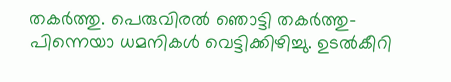തകർത്തു. പെരുവിരൽ ഞൊട്ടി തകർത്തു- പിന്നെയാ ധമനികൾ വെട്ടിക്കിഴിച്ചു. ഉടൽകീറി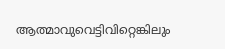ആത്മാവുവെട്ടിവിറ്റെങ്കിലും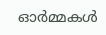ഓർമ്മകൾ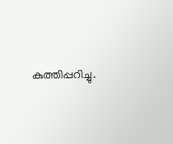കുത്തിപ്പറിച്ചു.